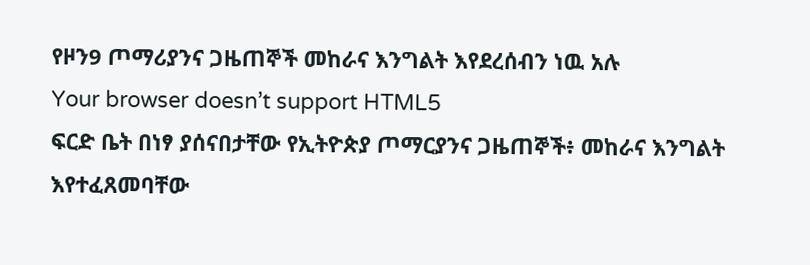የዞን9 ጦማሪያንና ጋዜጠኞች መከራና እንግልት እየደረሰብን ነዉ አሉ
Your browser doesn’t support HTML5
ፍርድ ቤት በነፃ ያሰናበታቸው የኢትዮጵያ ጦማርያንና ጋዜጠኞች፥ መከራና እንግልት እየተፈጸመባቸው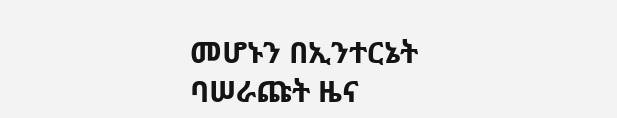መሆኑን በኢንተርኔት ባሠራጩት ዜና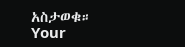አስታወቁ።
Your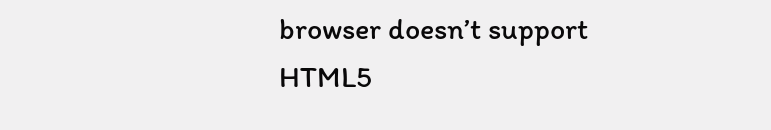browser doesn’t support HTML5